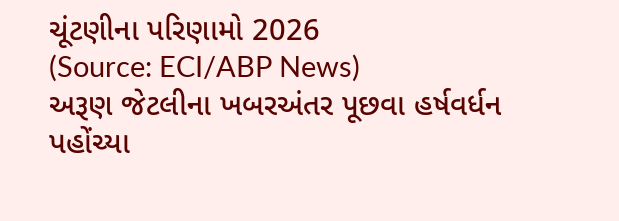ચૂંટણીના પરિણામો 2026
(Source: ECI/ABP News)
અરૂણ જેટલીના ખબરઅંતર પૂછવા હર્ષવર્ધન પહોંચ્યા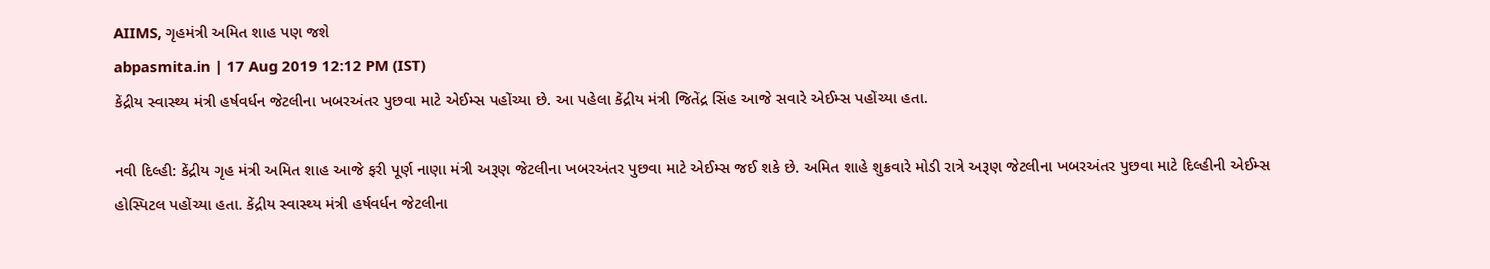AIIMS, ગૃહમંત્રી અમિત શાહ પણ જશે
abpasmita.in | 17 Aug 2019 12:12 PM (IST)
કેંદ્રીય સ્વાસ્થ્ય મંત્રી હર્ષવર્ધન જેટલીના ખબરઅંતર પુછવા માટે એઈમ્સ પહોંચ્યા છે. આ પહેલા કેંદ્રીય મંત્રી જિતેંદ્ર સિંહ આજે સવારે એઈમ્સ પહોંચ્યા હતા.

નવી દિલ્હી: કેંદ્રીય ગૃહ મંત્રી અમિત શાહ આજે ફરી પૂર્ણ નાણા મંત્રી અરૂણ જેટલીના ખબરઅંતર પુછવા માટે એઈમ્સ જઈ શકે છે. અમિત શાહે શુક્રવારે મોડી રાત્રે અરૂણ જેટલીના ખબરઅંતર પુછવા માટે દિલ્હીની એઈમ્સ હોસ્પિટલ પહોંચ્યા હતા. કેંદ્રીય સ્વાસ્થ્ય મંત્રી હર્ષવર્ધન જેટલીના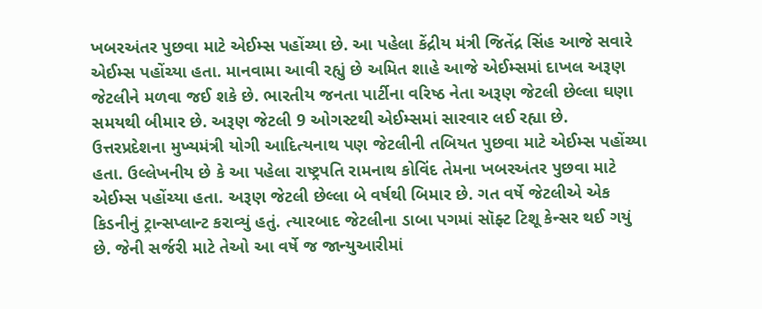ખબરઅંતર પુછવા માટે એઈમ્સ પહોંચ્યા છે. આ પહેલા કેંદ્રીય મંત્રી જિતેંદ્ર સિંહ આજે સવારે એઈમ્સ પહોંચ્યા હતા. માનવામા આવી રહ્યું છે અમિત શાહે આજે એઈમ્સમાં દાખલ અરૂણ જેટલીને મળવા જઈ શકે છે. ભારતીય જનતા પાર્ટીના વરિષ્ઠ નેતા અરૂણ જેટલી છેલ્લા ઘણા સમયથી બીમાર છે. અરૂણ જેટલી 9 ઓગસ્ટથી એઈમ્સમાં સારવાર લઈ રહ્યા છે. ઉત્તરપ્રદેશના મુખ્યમંત્રી યોગી આદિત્યનાથ પણ જેટલીની તબિયત પુછવા માટે એઈમ્સ પહોંચ્યા હતા. ઉલ્લેખનીય છે કે આ પહેલા રાષ્ટ્રપતિ રામનાથ કોવિંદ તેમના ખબરઅંતર પુછવા માટે એઈમ્સ પહોંચ્યા હતા. અરૂણ જેટલી છેલ્લા બે વર્ષથી બિમાર છે. ગત વર્ષે જેટલીએ એક કિડનીનું ટ્રાન્સપ્લાન્ટ કરાવ્યું હતું. ત્યારબાદ જેટલીના ડાબા પગમાં સૉફ્ટ ટિશૂ કેન્સર થઈ ગયું છે. જેની સર્જરી માટે તેઓ આ વર્ષે જ જાન્યુઆરીમાં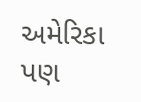અમેરિકા પણ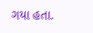ગયા હતા.